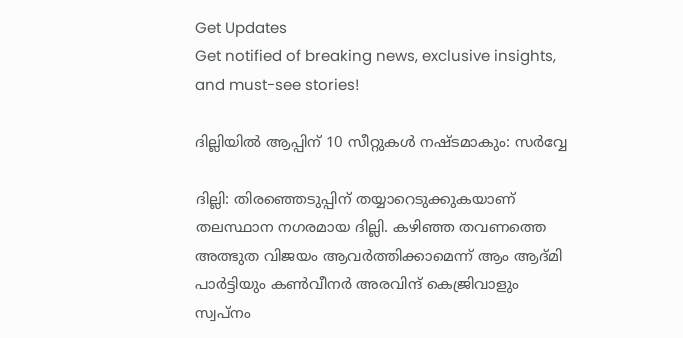Get Updates
Get notified of breaking news, exclusive insights, and must-see stories!

ദില്ലിയില്‍ ആപ്പിന് 10 സീറ്റുകള്‍ നഷ്ടമാകും: സര്‍വ്വേ

ദില്ലി: തിരഞ്ഞെടുപ്പിന് തയ്യാറെടുക്കുകയാണ് തലസ്ഥാന നഗരമായ ദില്ലി. കഴിഞ്ഞ തവണത്തെ അത്ഭുത വിജയം ആവര്‍ത്തിക്കാമെന്ന് ആം ആദ്മി പാര്‍ട്ടിയും കണ്‍വീനര്‍ അരവിന്ദ് കെജ്രിവാളും സ്വപ്‌നം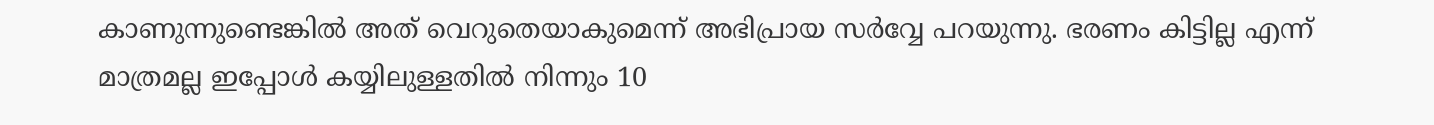കാണുന്നുണ്ടെങ്കില്‍ അത് വെറുതെയാകുമെന്ന് അഭിപ്രായ സര്‍വ്വേ പറയുന്നു. ഭരണം കിട്ടില്ല എന്ന് മാത്രമല്ല ഇപ്പോള്‍ കയ്യിലുള്ളതില്‍ നിന്നും 10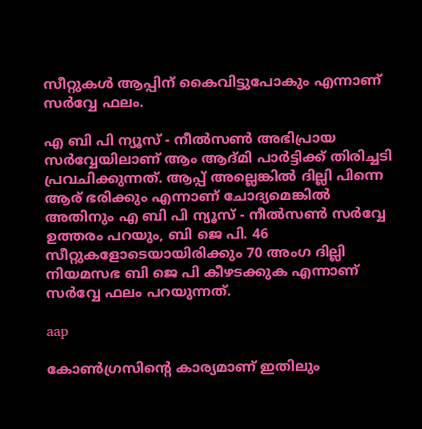സീറ്റുകള്‍ ആപ്പിന് കൈവിട്ടുപോകും എന്നാണ് സര്‍വ്വേ ഫലം.

എ ബി പി ന്യൂസ് - നീല്‍സണ്‍ അഭിപ്രായ സര്‍വ്വേയിലാണ് ആം ആദ്മി പാര്‍ട്ടിക്ക് തിരിച്ചടി പ്രവചിക്കുന്നത്. ആപ്പ് അല്ലെങ്കില്‍ ദില്ലി പിന്നെ ആര് ഭരിക്കും എന്നാണ് ചോദ്യമെങ്കില്‍ അതിനും എ ബി പി ന്യൂസ് - നീല്‍സണ്‍ സര്‍വ്വേ ഉത്തരം പറയും, ബി ജെ പി. 46 സീറ്റുകളോടെയായിരിക്കും 70 അംഗ ദില്ലി നിയമസഭ ബി ജെ പി കീഴടക്കുക എന്നാണ് സര്‍വ്വേ ഫലം പറയുന്നത്.

aap

കോണ്‍ഗ്രസിന്റെ കാര്യമാണ് ഇതിലും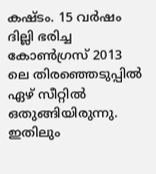കഷ്ടം. 15 വര്‍ഷം ദില്ലി ഭരിച്ച കോണ്‍ഗ്രസ് 2013 ലെ തിരഞ്ഞെടുപ്പില്‍ ഏഴ് സീറ്റില്‍ ഒതുങ്ങിയിരുന്നു. ഇതിലും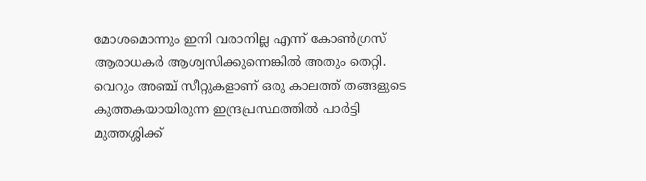മോശമൊന്നും ഇനി വരാനില്ല എന്ന് കോണ്‍ഗ്രസ് ആരാധകര്‍ ആശ്വസിക്കുന്നെങ്കില്‍ അതും തെറ്റി. വെറും അഞ്ച് സീറ്റുകളാണ് ഒരു കാലത്ത് തങ്ങളുടെ കുത്തകയായിരുന്ന ഇന്ദ്രപ്രസ്ഥത്തില്‍ പാര്‍ട്ടി മുത്തശ്ശിക്ക്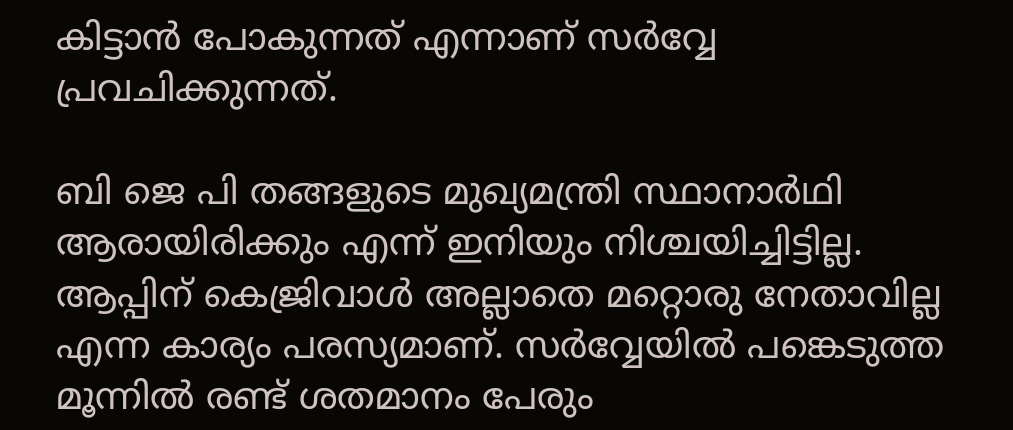കിട്ടാന്‍ പോകുന്നത് എന്നാണ് സര്‍വ്വേ പ്രവചിക്കുന്നത്.

ബി ജെ പി തങ്ങളുടെ മുഖ്യമന്ത്രി സ്ഥാനാര്‍ഥി ആരായിരിക്കും എന്ന് ഇനിയും നിശ്ചയിച്ചിട്ടില്ല. ആപ്പിന് കെജ്രിവാള്‍ അല്ലാതെ മറ്റൊരു നേതാവില്ല എന്ന കാര്യം പരസ്യമാണ്. സര്‍വ്വേയില്‍ പങ്കെടുത്ത മൂന്നില്‍ രണ്ട് ശതമാനം പേരും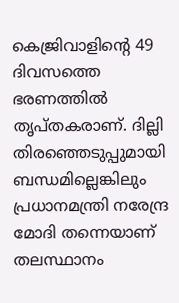കെജ്രിവാളിന്റെ 49 ദിവസത്തെ ഭരണത്തില്‍ തൃപ്തകരാണ്. ദില്ലി തിരഞ്ഞെടുപ്പുമായി ബന്ധമില്ലെങ്കിലും പ്രധാനമന്ത്രി നരേന്ദ്ര മോദി തന്നെയാണ് തലസ്ഥാനം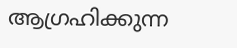ആഗ്രഹിക്കുന്ന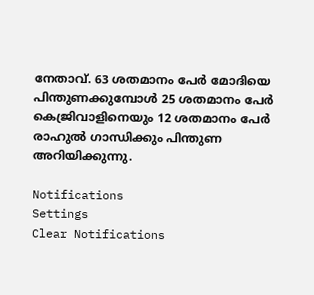നേതാവ്. 63 ശതമാനം പേര്‍ മോദിയെ പിന്തുണക്കുമ്പോള്‍ 25 ശതമാനം പേര്‍ കെജ്രിവാളിനെയും 12 ശതമാനം പേര്‍ രാഹുല്‍ ഗാന്ധിക്കും പിന്തുണ അറിയിക്കുന്നു.

Notifications
Settings
Clear Notifications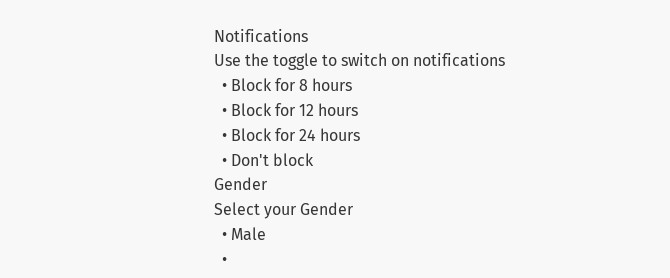Notifications
Use the toggle to switch on notifications
  • Block for 8 hours
  • Block for 12 hours
  • Block for 24 hours
  • Don't block
Gender
Select your Gender
  • Male
  •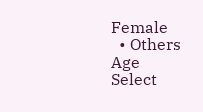Female
  • Others
Age
Select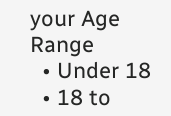your Age Range
  • Under 18
  • 18 to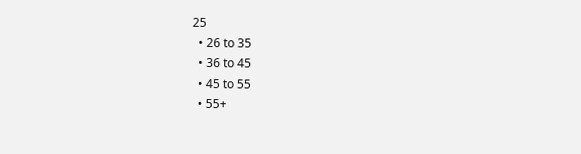25
  • 26 to 35
  • 36 to 45
  • 45 to 55
  • 55+